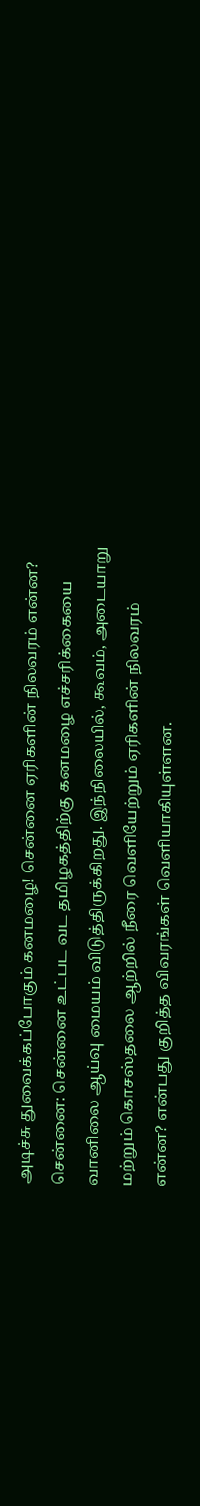அடிச்சு துவைக்கப்போகும் கனமழை! சென்னை ஏரிகளின் நிலவரம் என்ன?
சென்னை: சென்னை உட்பட வட தமிழகத்திற்கு கனமழை எச்சரிக்கையை வானிலை ஆய்வு மையம் விடுத்திருக்கிறது. இந்நிலையில், கூவம், அடையாறு மற்றும் கொசஸ்தலை ஆற்றில் நீரை வெளியேற்றும் ஏரிகளின் நிலவரம் என்ன? என்பது குறித்த விவரங்கள் வெளியாகியுள்ளன.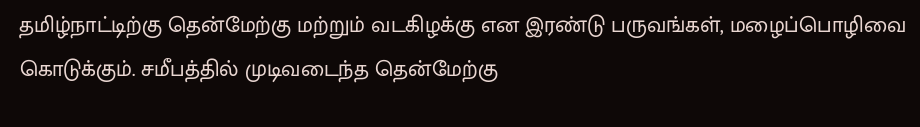தமிழ்நாட்டிற்கு தென்மேற்கு மற்றும் வடகிழக்கு என இரண்டு பருவங்கள், மழைப்பொழிவை கொடுக்கும். சமீபத்தில் முடிவடைந்த தென்மேற்கு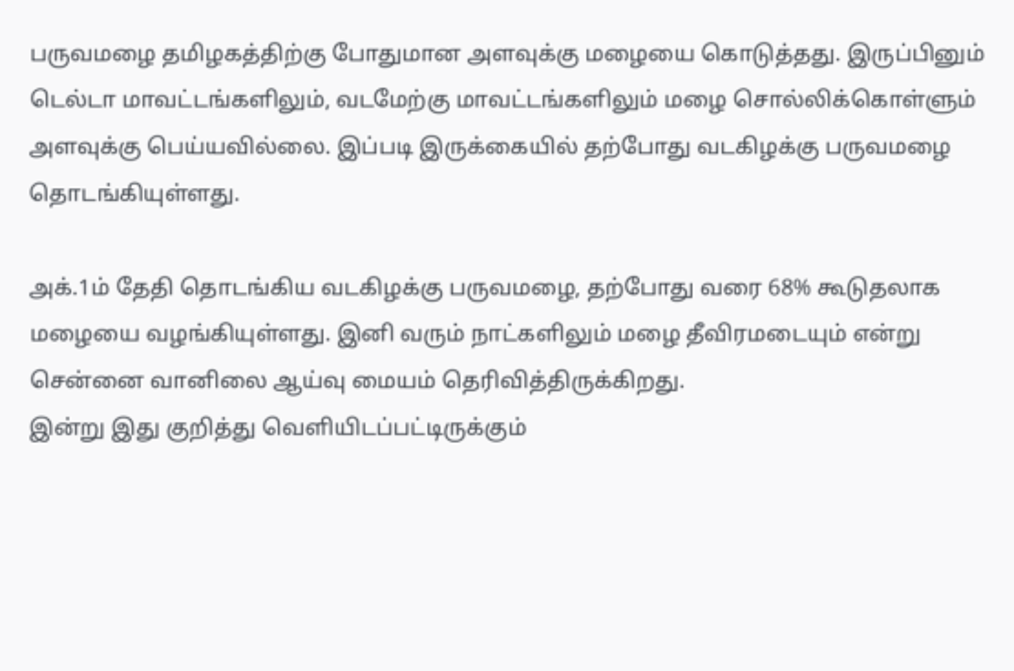பருவமழை தமிழகத்திற்கு போதுமான அளவுக்கு மழையை கொடுத்தது. இருப்பினும் டெல்டா மாவட்டங்களிலும், வடமேற்கு மாவட்டங்களிலும் மழை சொல்லிக்கொள்ளும் அளவுக்கு பெய்யவில்லை. இப்படி இருக்கையில் தற்போது வடகிழக்கு பருவமழை தொடங்கியுள்ளது.

அக்.1ம் தேதி தொடங்கிய வடகிழக்கு பருவமழை, தற்போது வரை 68% கூடுதலாக மழையை வழங்கியுள்ளது. இனி வரும் நாட்களிலும் மழை தீவிரமடையும் என்று சென்னை வானிலை ஆய்வு மையம் தெரிவித்திருக்கிறது.
இன்று இது குறித்து வெளியிடப்பட்டிருக்கும்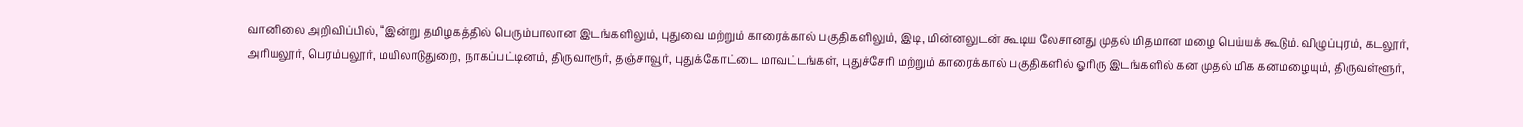வானிலை அறிவிப்பில், “இன்று தமிழகத்தில் பெரும்பாலான இடங்களிலும், புதுவை மற்றும் காரைக்கால் பகுதிகளிலும், இடி, மின்னலுடன் கூடிய லேசானது முதல் மிதமான மழை பெய்யக் கூடும். விழுப்புரம், கடலூர், அரியலூர், பெரம்பலூர், மயிலாடுதுறை, நாகப்பட்டினம், திருவாரூர், தஞ்சாவூர், புதுக்கோட்டை மாவட்டங்கள், புதுச்சேரி மற்றும் காரைக்கால் பகுதிகளில் ஓரிரு இடங்களில் கன முதல் மிக கனமழையும், திருவள்ளூர்,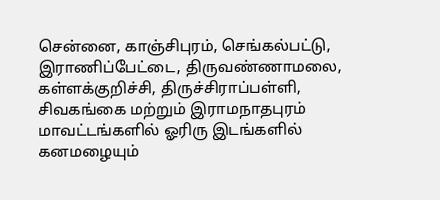சென்னை, காஞ்சிபுரம், செங்கல்பட்டு, இராணிப்பேட்டை, திருவண்ணாமலை, கள்ளக்குறிச்சி, திருச்சிராப்பள்ளி, சிவகங்கை மற்றும் இராமநாதபுரம் மாவட்டங்களில் ஓரிரு இடங்களில் கனமழையும்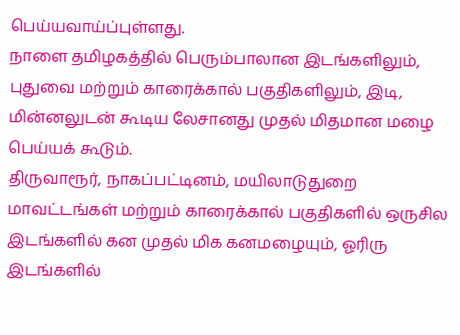பெய்யவாய்ப்புள்ளது.
நாளை தமிழகத்தில் பெரும்பாலான இடங்களிலும், புதுவை மற்றும் காரைக்கால் பகுதிகளிலும், இடி, மின்னலுடன் கூடிய லேசானது முதல் மிதமான மழை பெய்யக் கூடும்.
திருவாரூர், நாகப்பட்டினம், மயிலாடுதுறை மாவட்டங்கள் மற்றும் காரைக்கால் பகுதிகளில் ஒருசில இடங்களில் கன முதல் மிக கனமழையும், ஓரிரு இடங்களில்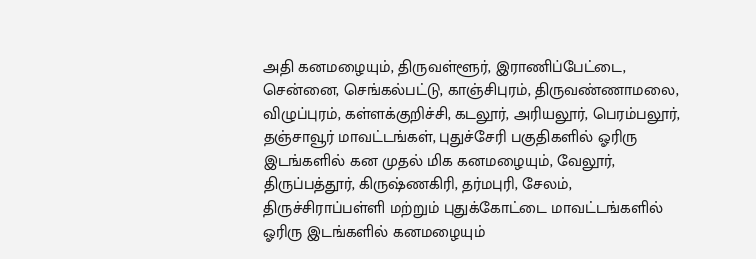அதி கனமழையும், திருவள்ளூர், இராணிப்பேட்டை, சென்னை, செங்கல்பட்டு, காஞ்சிபுரம், திருவண்ணாமலை, விழுப்புரம், கள்ளக்குறிச்சி, கடலூர், அரியலூர், பெரம்பலூர், தஞ்சாவூர் மாவட்டங்கள், புதுச்சேரி பகுதிகளில் ஓரிரு இடங்களில் கன முதல் மிக கனமழையும், வேலூர், திருப்பத்தூர், கிருஷ்ணகிரி, தர்மபுரி, சேலம், திருச்சிராப்பள்ளி மற்றும் புதுக்கோட்டை மாவட்டங்களில் ஓரிரு இடங்களில் கனமழையும்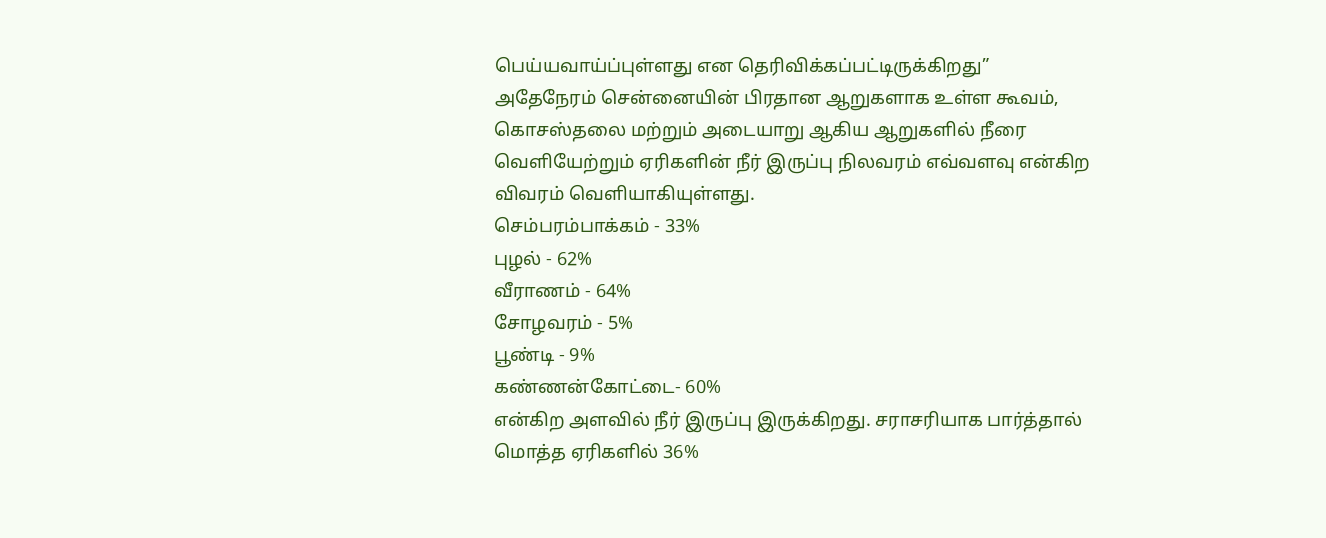பெய்யவாய்ப்புள்ளது என தெரிவிக்கப்பட்டிருக்கிறது”
அதேநேரம் சென்னையின் பிரதான ஆறுகளாக உள்ள கூவம், கொசஸ்தலை மற்றும் அடையாறு ஆகிய ஆறுகளில் நீரை வெளியேற்றும் ஏரிகளின் நீர் இருப்பு நிலவரம் எவ்வளவு என்கிற விவரம் வெளியாகியுள்ளது.
செம்பரம்பாக்கம் - 33%
புழல் - 62%
வீராணம் - 64%
சோழவரம் - 5%
பூண்டி - 9%
கண்ணன்கோட்டை- 60%
என்கிற அளவில் நீர் இருப்பு இருக்கிறது. சராசரியாக பார்த்தால் மொத்த ஏரிகளில் 36%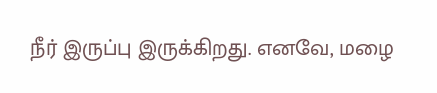நீர் இருப்பு இருக்கிறது. எனவே, மழை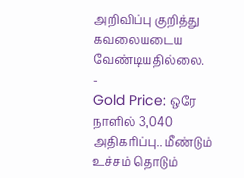அறிவிப்பு குறித்து கவலையடைய வேண்டியதில்லை.
-
Gold Price: ஒரே நாளில் 3,040 அதிகரிப்பு.. மீண்டும் உச்சம் தொடும்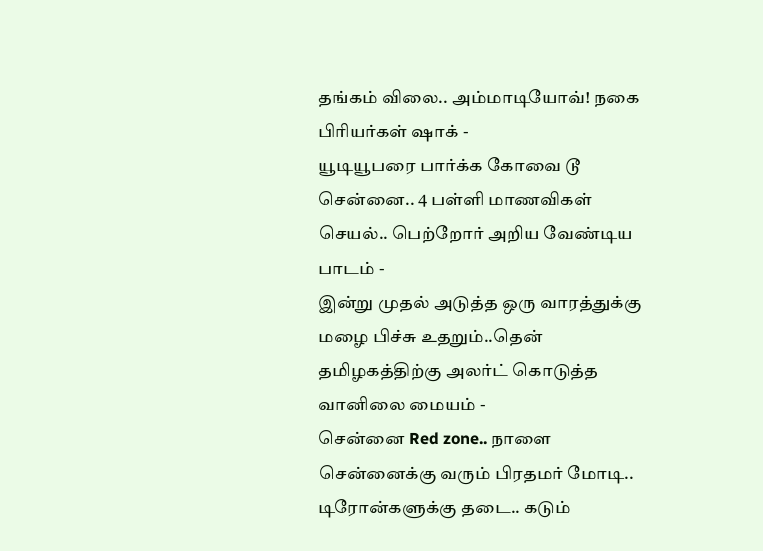தங்கம் விலை.. அம்மாடியோவ்! நகை பிரியர்கள் ஷாக் -
யூடியூபரை பார்க்க கோவை டூ சென்னை.. 4 பள்ளி மாணவிகள் செயல்.. பெற்றோர் அறிய வேண்டிய பாடம் -
இன்று முதல் அடுத்த ஒரு வாரத்துக்கு மழை பிச்சு உதறும்..தென் தமிழகத்திற்கு அலர்ட் கொடுத்த வானிலை மையம் -
சென்னை Red zone.. நாளை சென்னைக்கு வரும் பிரதமர் மோடி.. டிரோன்களுக்கு தடை.. கடும்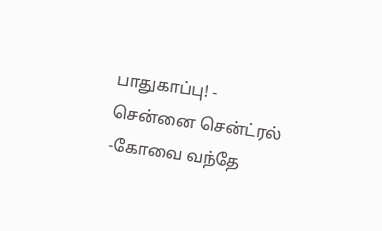பாதுகாப்பு! -
சென்னை சென்ட்ரல் -கோவை வந்தே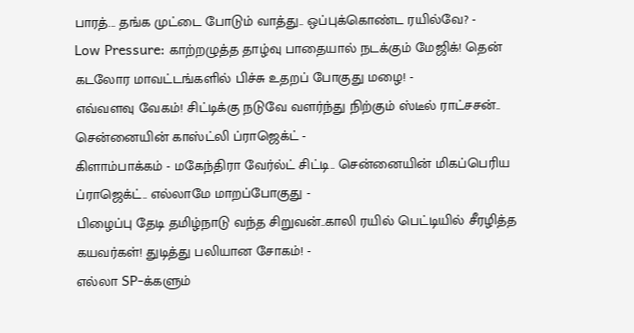பாரத்... தங்க முட்டை போடும் வாத்து.. ஒப்புக்கொண்ட ரயில்வே? -
Low Pressure: காற்றழுத்த தாழ்வு பாதையால் நடக்கும் மேஜிக்! தென் கடலோர மாவட்டங்களில் பிச்சு உதறப் போகுது மழை! -
எவ்வளவு வேகம்! சிட்டிக்கு நடுவே வளர்ந்து நிற்கும் ஸ்டீல் ராட்சசன்.. சென்னையின் காஸ்ட்லி ப்ராஜெக்ட் -
கிளாம்பாக்கம் - மகேந்திரா வேர்ல்ட் சிட்டி.. சென்னையின் மிகப்பெரிய ப்ராஜெக்ட்.. எல்லாமே மாறப்போகுது -
பிழைப்பு தேடி தமிழ்நாடு வந்த சிறுவன்..காலி ரயில் பெட்டியில் சீரழித்த கயவர்கள்! துடித்து பலியான சோகம்! -
எல்லா SP-க்களும்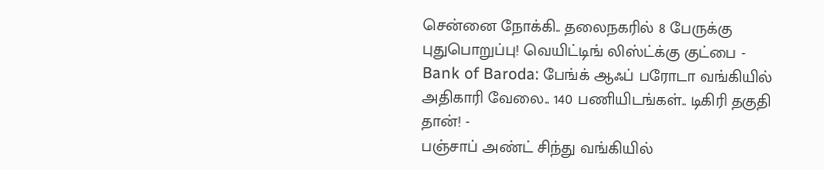சென்னை நோக்கி.. தலைநகரில் 8 பேருக்கு புதுபொறுப்பு! வெயிட்டிங் லிஸ்ட்க்கு குட்பை -
Bank of Baroda: பேங்க் ஆஃப் பரோடா வங்கியில் அதிகாரி வேலை.. 140 பணியிடங்கள்.. டிகிரி தகுதி தான்! -
பஞ்சாப் அண்ட் சிந்து வங்கியில்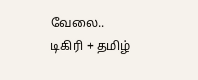வேலை.. டிகிரி + தமிழ்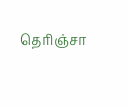தெரிஞ்சா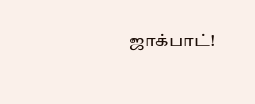ஜாக்பாட்!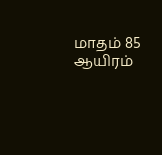மாதம் 85 ஆயிரம்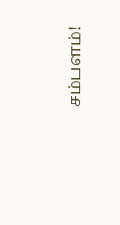சம்பளம்!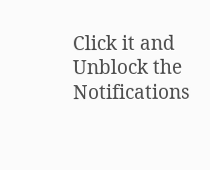Click it and Unblock the Notifications